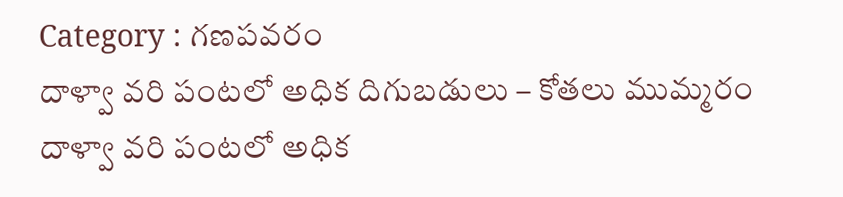Category : గణపవరం
దాళ్వా వరి పంటలో అధిక దిగుబడులు – కోతలు ముమ్మరం
దాళ్వా వరి పంటలో అధిక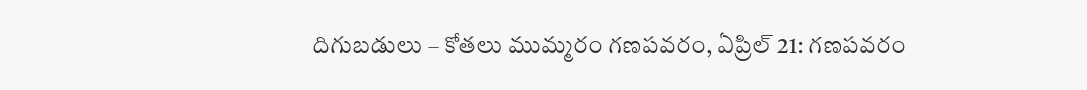దిగుబడులు – కోతలు ముమ్మరం గణపవరం, ఏప్రిల్ 21: గణపవరం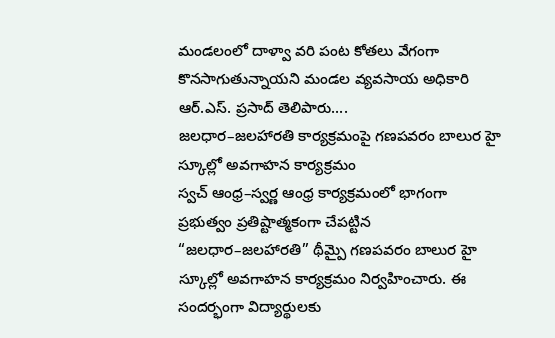మండలంలో దాళ్వా వరి పంట కోతలు వేగంగా కొనసాగుతున్నాయని మండల వ్యవసాయ అధికారి ఆర్.ఎస్. ప్రసాద్ తెలిపారు....
జలధార–జలహారతి కార్యక్రమంపై గణపవరం బాలుర హై స్కూల్లో అవగాహన కార్యక్రమం
స్వచ్ ఆంధ్ర–స్వర్ణ ఆంధ్ర కార్యక్రమంలో భాగంగా ప్రభుత్వం ప్రతిష్టాత్మకంగా చేపట్టిన “జలధార–జలహారతి” థీమ్పై గణపవరం బాలుర హై స్కూల్లో అవగాహన కార్యక్రమం నిర్వహించారు. ఈ సందర్భంగా విద్యార్థులకు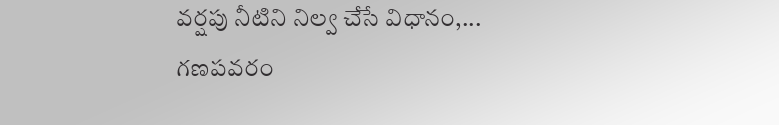వర్షపు నీటిని నిల్వ చేసే విధానం,...
గణపవరం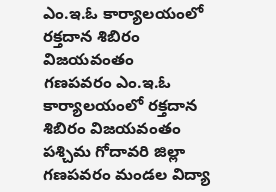ఎం.ఇ.ఓ కార్యాలయంలో రక్తదాన శిబిరం విజయవంతం
గణపవరం ఎం.ఇ.ఓ కార్యాలయంలో రక్తదాన శిబిరం విజయవంతం పశ్చిమ గోదావరి జిల్లా గణపవరం మండల విద్యా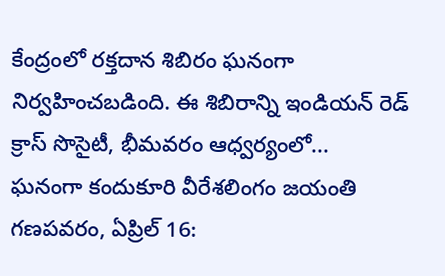కేంద్రంలో రక్తదాన శిబిరం ఘనంగా నిర్వహించబడింది. ఈ శిబిరాన్ని ఇండియన్ రెడ్ క్రాస్ సొసైటీ, భీమవరం ఆధ్వర్యంలో...
ఘనంగా కందుకూరి వీరేశలింగం జయంతి
గణపవరం, ఏప్రిల్ 16: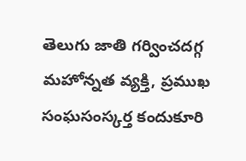తెలుగు జాతి గర్వించదగ్గ మహోన్నత వ్యక్తి, ప్రముఖ సంఘసంస్కర్త కందుకూరి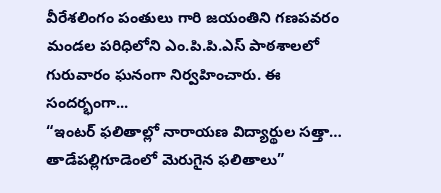వీరేశలింగం పంతులు గారి జయంతిని గణపవరం మండల పరిధిలోని ఎం.పి.పి.ఎస్ పాఠశాలలో గురువారం ఘనంగా నిర్వహించారు. ఈ సందర్భంగా...
“ఇంటర్ ఫలితాల్లో నారాయణ విద్యార్థుల సత్తా… తాడేపల్లిగూడెంలో మెరుగైన ఫలితాలు”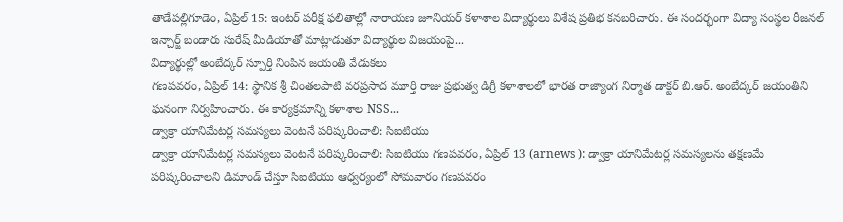తాడేపల్లిగూడెం, ఏప్రిల్ 15: ఇంటర్ పరీక్ష ఫలితాల్లో నారాయణ జూనియర్ కళాశాల విద్యార్థులు విశేష ప్రతిభ కనబరిచారు. ఈ సందర్భంగా విద్యా సంస్థల రీజనల్ ఇన్చార్జ్ బండారు సురేష్ మీడియాతో మాట్లాడుతూ విద్యార్థుల విజయంపై...
విద్యార్థుల్లో అంబేద్కర్ స్పూర్తి నింపిన జయంతి వేడుకలు
గణపవరం, ఏప్రిల్ 14: స్థానిక శ్రీ చింతలపాటి వరప్రసాద మూర్తి రాజు ప్రభుత్వ డిగ్రీ కళాశాలలో భారత రాజ్యాంగ నిర్మాత డాక్టర్ బి.ఆర్. అంబేద్కర్ జయంతిని ఘనంగా నిర్వహించారు. ఈ కార్యక్రమాన్ని కళాశాల NSS...
డ్వాక్రా యానిమేటర్ల సమస్యలు వెంటనే పరిష్కరించాలి: సిఐటియు
డ్వాక్రా యానిమేటర్ల సమస్యలు వెంటనే పరిష్కరించాలి: సిఐటియు గణపవరం, ఏప్రిల్ 13 (arnews ): డ్వాక్రా యానిమేటర్ల సమస్యలను తక్షణమే పరిష్కరించాలని డిమాండ్ చేస్తూ సిఐటియు ఆధ్వర్యంలో సోమవారం గణపవరం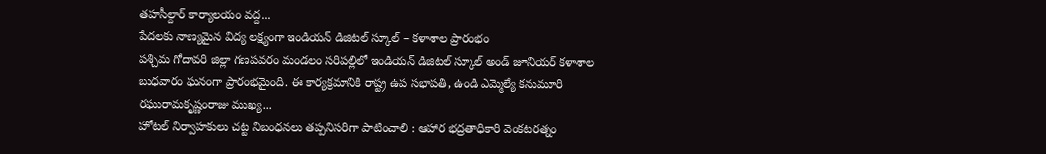తహసీల్దార్ కార్యాలయం వద్ద...
పేదలకు నాణ్యమైన విద్య లక్ష్యంగా ఇండియన్ డిజిటల్ స్కూల్ – కళాశాల ప్రారంభం
పశ్చిమ గోదావరి జిల్లా గణపవరం మండలం సరిపల్లిలో ఇండియన్ డిజిటల్ స్కూల్ అండ్ జూనియర్ కళాశాల బుధవారం ఘనంగా ప్రారంభమైంది. ఈ కార్యక్రమానికి రాష్ట్ర ఉప సభాపతి, ఉండి ఎమ్మెల్యే కనుమూరి రఘురామకృష్ణంరాజు ముఖ్య...
హోటల్ నిర్వాహకులు చట్ట నిబంధనలు తప్పనిసరిగా పాటించాలి : ఆహార భద్రతాధికారి వెంకటరత్నం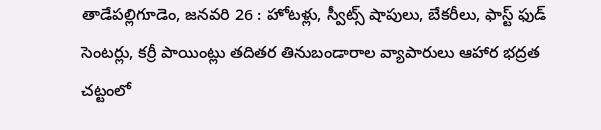తాడేపల్లిగూడెం, జనవరి 26 : హోటళ్లు, స్వీట్స్ షాపులు, బేకరీలు, ఫాస్ట్ ఫుడ్ సెంటర్లు, కర్రీ పాయింట్లు తదితర తినుబండారాల వ్యాపారులు ఆహార భద్రత చట్టంలో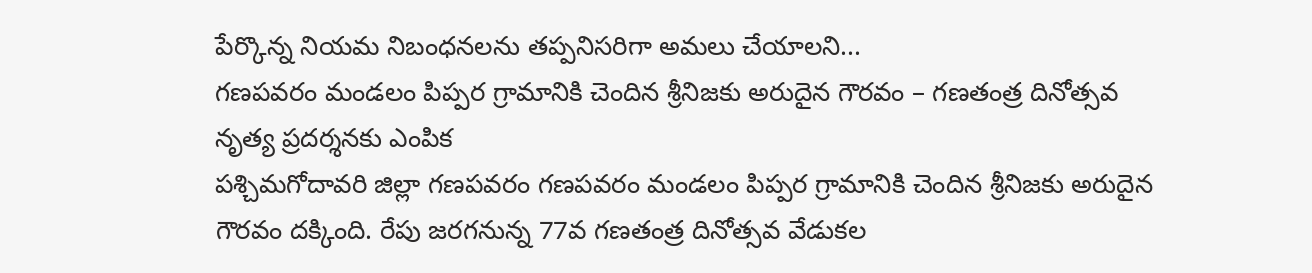పేర్కొన్న నియమ నిబంధనలను తప్పనిసరిగా అమలు చేయాలని...
గణపవరం మండలం పిప్పర గ్రామానికి చెందిన శ్రీనిజకు అరుదైన గౌరవం – గణతంత్ర దినోత్సవ నృత్య ప్రదర్శనకు ఎంపిక
పశ్చిమగోదావరి జిల్లా గణపవరం గణపవరం మండలం పిప్పర గ్రామానికి చెందిన శ్రీనిజకు అరుదైన గౌరవం దక్కింది. రేపు జరగనున్న 77వ గణతంత్ర దినోత్సవ వేడుకల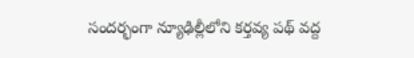సందర్భంగా న్యూఢిల్లీలోని కర్తవ్య పథ్ వద్ద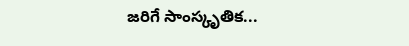జరిగే సాంస్కృతిక...